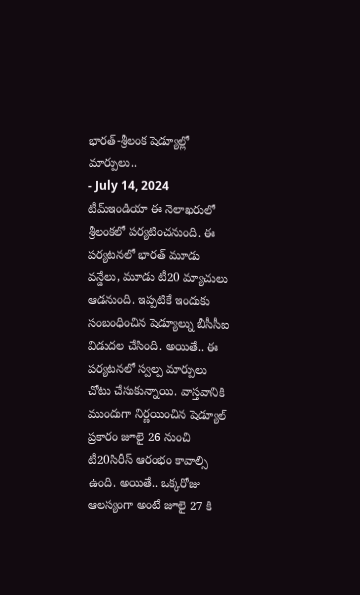భారత్-శ్రీలంక షెడ్యూల్లో మార్పులు..
- July 14, 2024
టీమ్ఇండియా ఈ నెలాఖరులో శ్రీలంకలో పర్యటించనుంది. ఈ పర్యటనలో భారత్ మూడు వన్డేలు, మూడు టీ20 మ్యాచులు ఆడనుంది. ఇప్పటికే ఇందుకు సంబంధించిన షెడ్యూల్ను బీసీసీఐ విడుదల చేసింది. అయితే.. ఈ పర్యటనలో స్వల్ప మార్పులు చోటు చేసుకున్నాయి. వాస్తవానికి ముందుగా నిర్ణయించిన షెడ్యూల్ ప్రకారం జూలై 26 నుంచి టీ20సిరీస్ ఆరంభం కావాల్సి ఉంది. అయితే.. ఒక్కరోజు ఆలస్యంగా అంటే జూలై 27 కి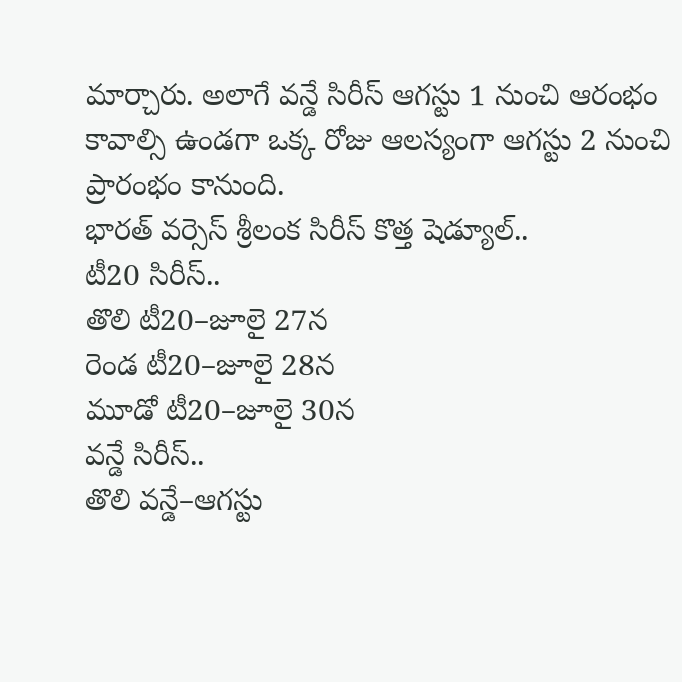మార్చారు. అలాగే వన్డే సిరీస్ ఆగస్టు 1 నుంచి ఆరంభం కావాల్సి ఉండగా ఒక్క రోజు ఆలస్యంగా ఆగస్టు 2 నుంచి ప్రారంభం కానుంది.
భారత్ వర్సెస్ శ్రీలంక సిరీస్ కొత్త షెడ్యూల్..
టీ20 సిరీస్..
తొలి టీ20–జూలై 27న
రెండ టీ20–జూలై 28న
మూడో టీ20–జూలై 30న
వన్డే సిరీస్..
తొలి వన్డే–ఆగస్టు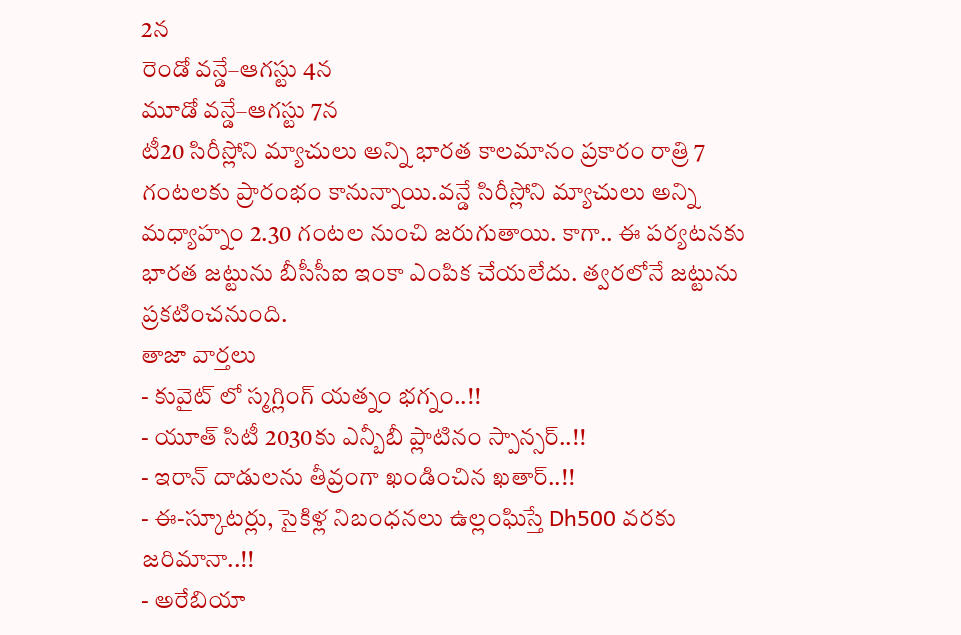2న
రెండో వన్డే–ఆగస్టు 4న
మూడో వన్డే–ఆగస్టు 7న
టీ20 సిరీస్లోని మ్యాచులు అన్ని భారత కాలమానం ప్రకారం రాత్రి 7 గంటలకు ప్రారంభం కానున్నాయి.వన్డే సిరీస్లోని మ్యాచులు అన్ని మధ్యాహ్నం 2.30 గంటల నుంచి జరుగుతాయి. కాగా.. ఈ పర్యటనకు భారత జట్టును బీసీసీఐ ఇంకా ఎంపిక చేయలేదు. త్వరలోనే జట్టును ప్రకటించనుంది.
తాజా వార్తలు
- కువైట్ లో స్మగ్లింగ్ యత్నం భగ్నం..!!
- యూత్ సిటీ 2030కు ఎన్బీబీ ప్లాటినం స్పాన్సర్..!!
- ఇరాన్ దాడులను తీవ్రంగా ఖండించిన ఖతార్..!!
- ఈ-స్కూటర్లు, సైకిళ్ల నిబంధనలు ఉల్లంఘిస్తే Dh500 వరకు జరిమానా..!!
- అరేబియా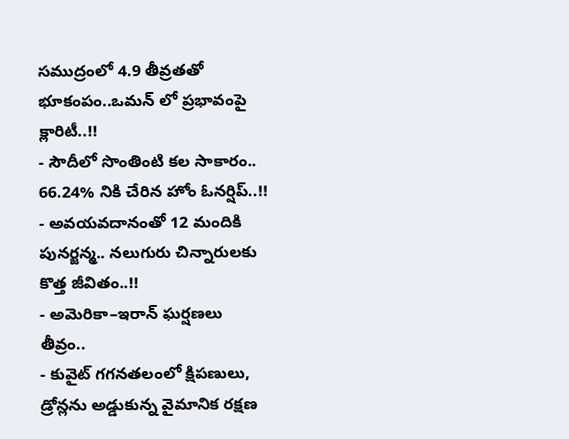సముద్రంలో 4.9 తీవ్రతతో భూకంపం..ఒమన్ లో ప్రభావంపై క్లారిటీ..!!
- సౌదీలో సొంతింటి కల సాకారం.. 66.24% నికి చేరిన హోం ఓనర్షిప్..!!
- అవయవదానంతో 12 మందికి పునర్జన్మ.. నలుగురు చిన్నారులకు కొత్త జీవితం..!!
- అమెరికా–ఇరాన్ ఘర్షణలు తీవ్రం..
- కువైట్ గగనతలంలో క్షిపణులు, డ్రోన్లను అడ్డుకున్న వైమానిక రక్షణ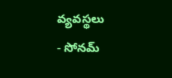వ్యవస్థలు
- సోనమ్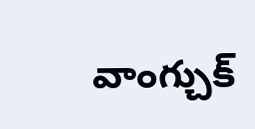వాంగ్చుక్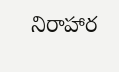నిరాహార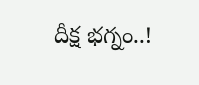దీక్ష భగ్నం..!